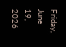Friday, June 19, 2026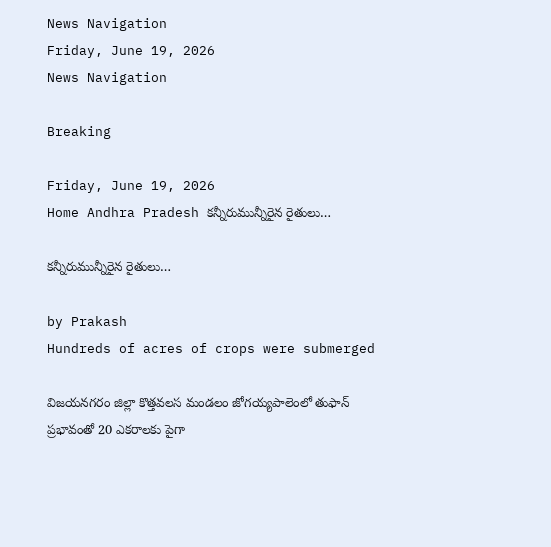News Navigation
Friday, June 19, 2026
News Navigation

Breaking

Friday, June 19, 2026
Home Andhra Pradesh కన్నీరుమున్నీరైన రైతులు…

కన్నీరుమున్నీరైన రైతులు…

by Prakash
Hundreds of acres of crops were submerged

విజయనగరం జిల్లా కొత్తవలస మండలం జోగయ్యపాలెంలో తుఫాన్ ప్రభావంతో 20 ఎకరాలకు పైగా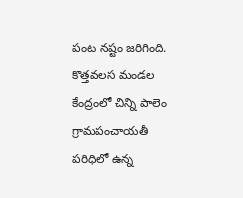పంట నష్టం జరిగింది. కొత్తవలస మండల కేంద్రంలో చిన్ని పాలెం గ్రామపంచాయతీ పరిధిలో ఉన్న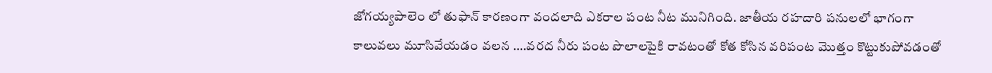జోగయ్యపాలెం లో తుఫాన్ కారణంగా వందలాది ఎకరాల పంట నీట మునిగింది. జాతీయ రహదారి పనులలో భాగంగా కాలువలు మూసివేయడం వలన ….వరద నీరు పంట పొలాలపైకి రావటంతో కోత కోసిన వరిపంట మొత్తం కొట్టుకుపోవడంతో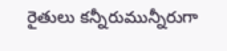రైతులు కన్నీరుమున్నీరుగా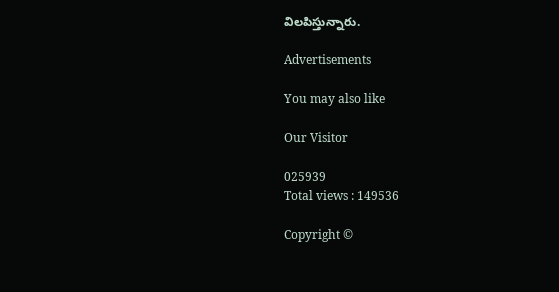విలపిస్తున్నారు.

Advertisements

You may also like

Our Visitor

025939
Total views : 149536

Copyright ©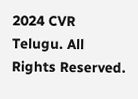2024 CVR Telugu. All Rights Reserved.